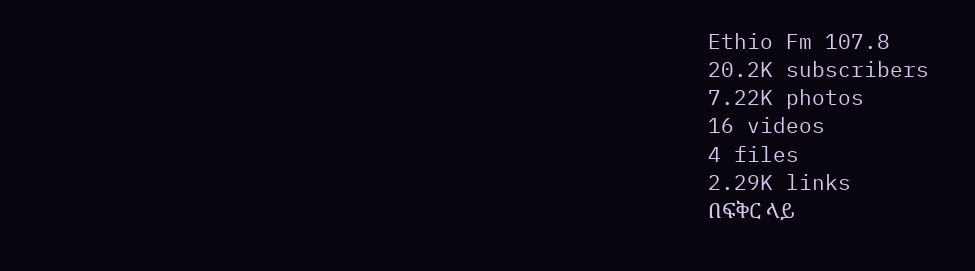Ethio Fm 107.8
20.2K subscribers
7.22K photos
16 videos
4 files
2.29K links
በፍቅር ላይ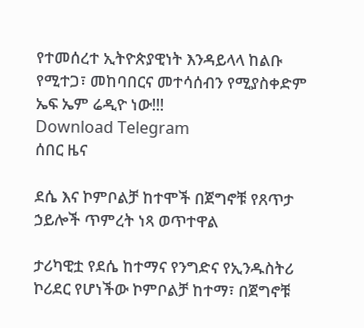የተመሰረተ ኢትዮጵያዊነት እንዳይላላ ከልቡ የሚተጋ፣ መከባበርና መተሳሰብን የሚያስቀድም ኤፍ ኤም ሬዲዮ ነው!!!
Download Telegram
ሰበር ዜና

ደሴ እና ኮምቦልቻ ከተሞች በጀግኖቹ የጸጥታ ኃይሎች ጥምረት ነጻ ወጥተዋል

ታሪካዊቷ የደሴ ከተማና የንግድና የኢንዱስትሪ ኮሪደር የሆነችው ኮምቦልቻ ከተማ፣ በጀግኖቹ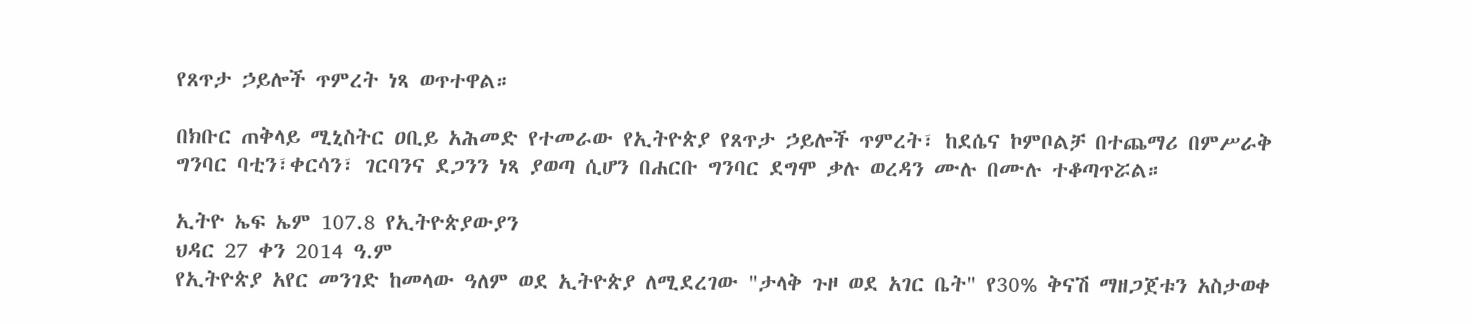የጸጥታ ኃይሎች ጥምረት ነጻ ወጥተዋል።

በክቡር ጠቅላይ ሚኒስትር ዐቢይ አሕመድ የተመራው የኢትዮጵያ የጸጥታ ኃይሎች ጥምረት፣ ከደሴና ኮምቦልቻ በተጨማሪ በምሥራቅ ግንባር ባቲን፣ቀርሳን፣ ገርባንና ደጋንን ነጻ ያወጣ ሲሆን በሐርቡ ግንባር ደግሞ ቃሉ ወረዳን ሙሉ በሙሉ ተቆጣጥሯል።

ኢትዮ ኤፍ ኤም 107.8 የኢትዮጵያውያን
ህዳር 27 ቀን 2014 ዓ.ም
የኢትዮጵያ አየር መንገድ ከመላው ዓለም ወደ ኢትዮጵያ ለሚደረገው "ታላቅ ጉዞ ወደ አገር ቤት" የ30% ቅናሽ ማዘጋጀቱን አስታወቀ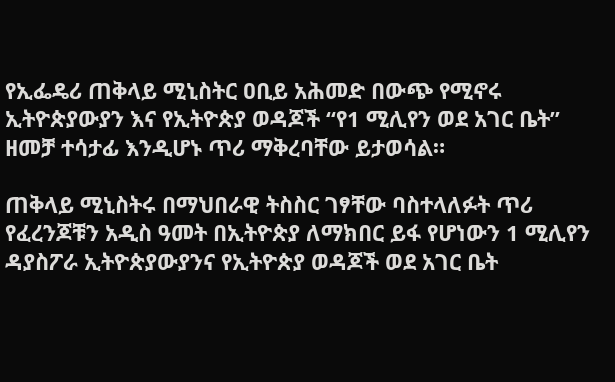የኢፌዴሪ ጠቅላይ ሚኒስትር ዐቢይ አሕመድ በውጭ የሚኖሩ ኢትዮጵያውያን እና የኢትዮጵያ ወዳጆች “የ1 ሚሊየን ወደ አገር ቤት” ዘመቻ ተሳታፊ እንዲሆኑ ጥሪ ማቅረባቸው ይታወሳል።

ጠቅላይ ሚኒስትሩ በማህበራዊ ትስስር ገፃቸው ባስተላለፉት ጥሪ የፈረንጆቹን አዲስ ዓመት በኢትዮጵያ ለማክበር ይፋ የሆነውን 1 ሚሊየን ዳያስፖራ ኢትዮጵያውያንና የኢትዮጵያ ወዳጆች ወደ አገር ቤት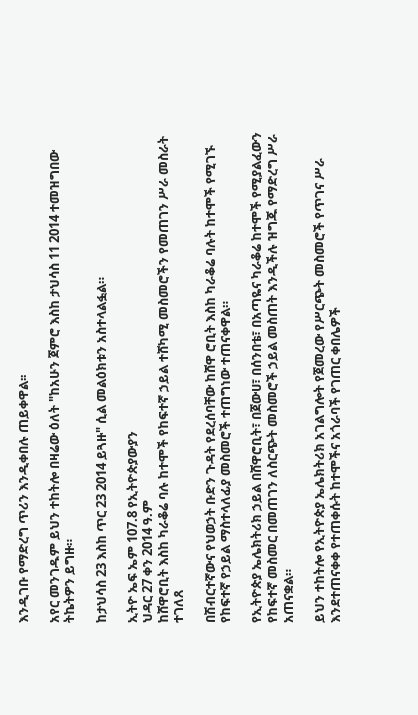እንዲገቡ የማድረግ ጥሪን እንዲቀበሉ ጠይቀዋል፡፡

አየር መንገዱም ይህን ተከትሎ በዛሬው ዕለት "ከአሁን ጀምሮ እስከ ታህሳስ 11 2014 ተመዝግበው ትኬትዎን ይግዙ።

ከታህሳስ 23 እስከ ጥር 23 2014 ይጓዙ" ሲል መልዕክቱን አስተላልፏል።

ኢትዮ ኤፍ ኤም 107.8 የኢትዮጵያውያን
ህዳር 27 ቀን 2014 ዓ.ም
ከሸዋሮቢት እስከ ካራቆሬ ባሉ ከተሞች የከፍተኛ ኃይል ተሸካሚ መስመሮችን የመጠገን ሥራ መስራት ተገለጸ

በሽብርተኛውና የህወኃት ቡድን ጉዳት የደረሰባቸው ከሸዋ ሮቢት እስከ ካራቆሬ ባሉት ከተሞች የሚገኙ የከፍተኛ የኃይል ማስተላለፊያ መስመሮች ተጠግነው ተጠናቀዋል።

የኢትዮጵያ ኤሌክትሪክ ኃይል በሸዋሮቢት፣ በጀውሀ፣ በሰንበቴ፣ በአጣዬና ካራቆሬ ከተሞች የሚያልፈውን የከፍተኛ መስመር በመጠገን ለስርጭት መስመሮች ኃይል መስጠት እንዲችሉ ዝግጁ የማድረግ ሥራ አጠናቋል።

ይህን ተከትሎ የኢትዮጵያ ኤሌክትሪክ አገልግሎት የጀመረው የሥርጭት መስመሮች የጥገና ሥራ እንደተጠናቀቀ የተጠቀሱት ከተሞችና አጎራባች የገጠር ቀበሌዎች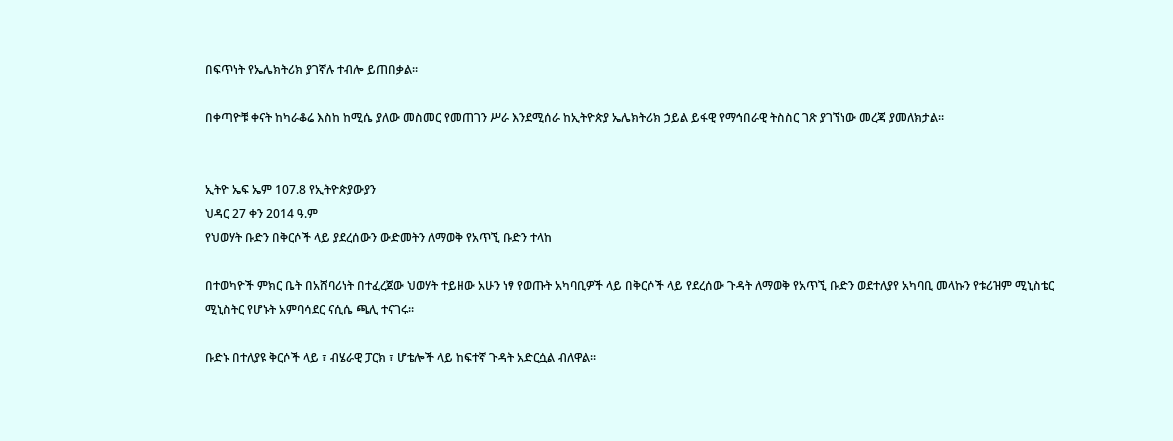በፍጥነት የኤሌክትሪክ ያገኛሉ ተብሎ ይጠበቃል።

በቀጣዮቹ ቀናት ከካራቆሬ እስከ ከሚሴ ያለው መስመር የመጠገን ሥራ እንደሚሰራ ከኢትዮጵያ ኤሌክትሪክ ኃይል ይፋዊ የማኅበራዊ ትስስር ገጽ ያገኘነው መረጃ ያመለክታል።


ኢትዮ ኤፍ ኤም 107.8 የኢትዮጵያውያን
ህዳር 27 ቀን 2014 ዓ.ም
የህወሃት ቡድን በቅርሶች ላይ ያደረሰውን ውድመትን ለማወቅ የአጥኚ ቡድን ተላከ

በተወካዮች ምክር ቤት በአሸባሪነት በተፈረጀው ህወሃት ተይዘው አሁን ነፃ የወጡት አካባቢዎች ላይ በቅርሶች ላይ የደረሰው ጉዳት ለማወቅ የአጥኚ ቡድን ወደተለያየ አካባቢ መላኩን የቱሪዝም ሚኒስቴር ሚኒስትር የሆኑት አምባሳደር ናሲሴ ጫሊ ተናገሩ።

ቡድኑ በተለያዩ ቅርሶች ላይ ፣ ብሄራዊ ፓርክ ፣ ሆቴሎች ላይ ከፍተኛ ጉዳት አድርሷል ብለዋል።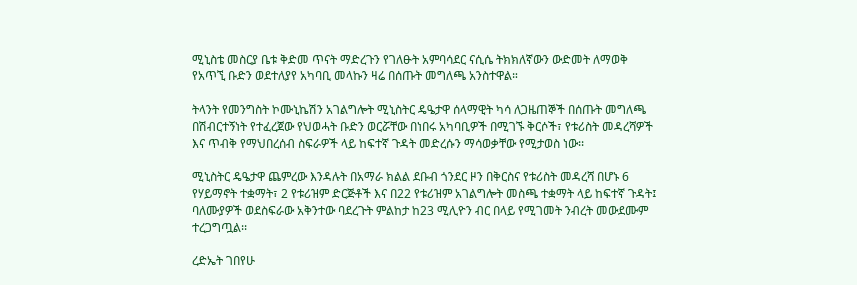ሚኒስቴ መስርያ ቤቱ ቅድመ ጥናት ማድረጉን የገለፁት አምባሳደር ናሲሴ ትክክለኛውን ውድመት ለማወቅ የአጥኚ ቡድን ወደተለያየ አካባቢ መላኩን ዛሬ በሰጡት መግለጫ አንስተዋል።

ትላንት የመንግስት ኮሙኒኬሽን አገልግሎት ሚኒስትር ዴዔታዋ ሰላማዊት ካሳ ለጋዜጠኞች በሰጡት መግለጫ በሽብርተኝነት የተፈረጀው የህወሓት ቡድን ወርሯቸው በነበሩ አካባቢዎች በሚገኙ ቅርሶች፣ የቱሪስት መዳረሻዎች እና ጥብቅ የማህበረሰብ ስፍራዎች ላይ ከፍተኛ ጉዳት መድረሱን ማሳወቃቸው የሚታወስ ነው፡፡

ሚኒስትር ዴዔታዋ ጨምረው እንዳሉት በአማራ ክልል ደቡብ ጎንደር ዞን በቅርስና የቱሪስት መዳረሻ በሆኑ 6 የሃይማኖት ተቋማት፣ 2 የቱሪዝም ድርጅቶች እና በ22 የቱሪዝም አገልግሎት መስጫ ተቋማት ላይ ከፍተኛ ጉዳት፤ ባለሙያዎች ወደስፍራው አቅንተው ባደረጉት ምልከታ ከ23 ሚሊዮን ብር በላይ የሚገመት ንብረት መውደሙም ተረጋግጧል፡፡

ረድኤት ገበየሁ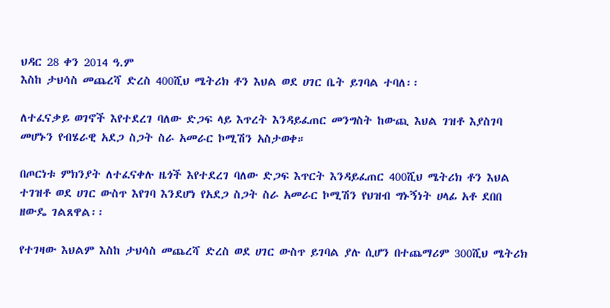ህዳር 28 ቀን 2014 ዓ.ም
እስከ ታህሳስ መጨረሻ ድረስ 400ሺህ ሜትሪክ ቶን እህል ወደ ሀገር ቤት ይገባል ተባለ፡፡

ለተፈናቃይ ወገኖች እየተደረገ ባለው ድጋፍ ላይ እጥረት እንዳይፈጠር መንግስት ከውጪ እህል ገዝቶ እያስገባ መሆኑን የብሄራዊ አደጋ ስጋት ስራ አመራር ኮሚሽን አስታወቀ።

በጦርነቱ ምክንያት ለተፈናቀሉ ዜጎች እየተደረገ ባለው ድጋፍ እጥርት እንዳይፈጠር 400ሺህ ሜትሪክ ቶን እህል ተገዝቶ ወደ ሀገር ውስጥ እየገባ እንደሆነ የአደጋ ስጋት ስራ አመራር ኮሚሽን የህዝብ ግኑኝነት ሀላፊ አቶ ደበበ ዘውዴ ገልጸዋል፡፡

የተገዛው እህልም እስከ ታህሳስ መጨረሻ ድረስ ወደ ሀገር ውስጥ ይገባል ያሉ ሲሆን በተጨማሪም 300ሺህ ሜትሪክ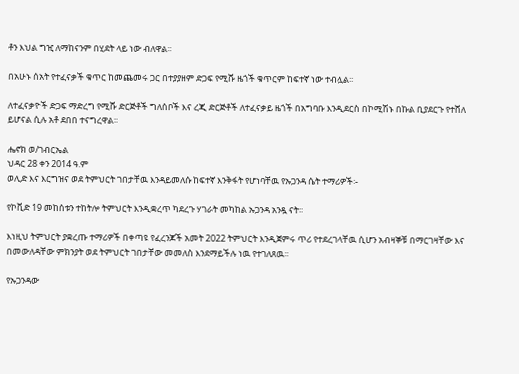ቶን እህል ግዢ ለማከናንም በሂደት ላይ ነው ብለዋል፡፡

በአሁኑ ሰአት የተፈናቃች ቁጥር ከመጨመሩ ጋር በተያያዘም ድጋፍ የሚሹ ዜጎች ቁጥርም ከፍተኛ ነው ተብሏል፡፡

ለተፈናቃዮች ድጋፍ ማድረግ የሚሹ ድርጅቶች ግለሰቦች እና ረጂ ድርጅቶች ለተፈናቃይ ዜጎች በአግባቡ እንዲደርስ በኮሚሽኑ በኩል ቢያደርጉ የተሸለ ይሆናል ሲሉ አቶ ደበበ ተናግረዋል፡፡

ሔኖክ ወ/ገብርኤል
ህዳር 28 ቀን 2014 ዓ.ም
ወሊድ እና እርግዝና ወደ ትምህርት ገበታቸዉ እንዳይመለሱ ከፍተኛ እንቅፋት የሆነባቸዉ የኡጋንዳ ሴት ተማሪዎች፡-

የኮቪድ 19 መከሰቱን ተከትሎ ትምህርት እንዲቋረጥ ካደረጉ ሃገራት መካከል ኡጋንዳ አንዷ ናት፡፡

እነዚህ ትምህርት ያቋረጡ ተማሪዎች በቀጣዩ የፈረንጆች አመት 2022 ትምህርት እንዲጀምሩ ጥሪ የተደረገላቸዉ ሲሆን አብዛኞቹ በማርገዛቸው እና በመውለዳቸው ምክንያት ወደ ትምህርት ገበታቸው መመለስ እንደማይችሉ ነዉ የተገለጸዉ፡፡

የኡጋንዳው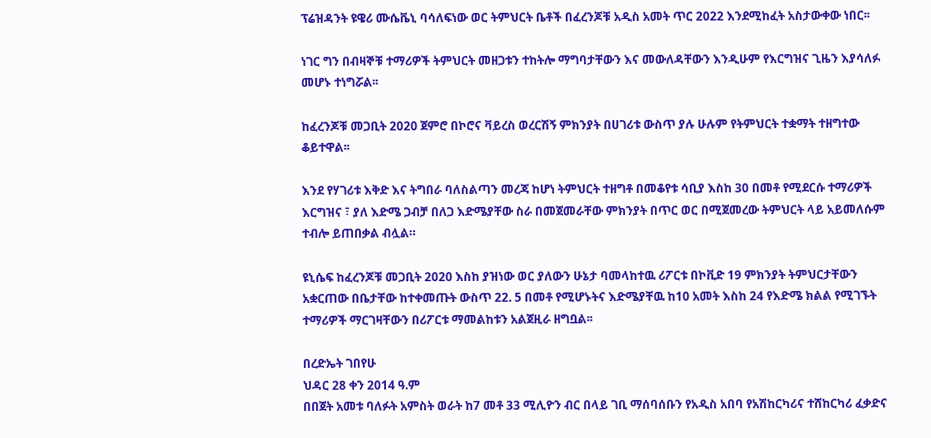ፕሬዝዳንት ዩዌሪ ሙሴቬኒ ባሳለፍነው ወር ትምህርት ቤቶች በፈረንጆቹ አዲስ አመት ጥር 2022 እንደሚከፈት አስታውቀው ነበር፡፡

ነገር ግን በብዛኞቹ ተማሪዎች ትምህርት መዘጋቱን ተከትሎ ማግባታቸውን እና መውለዳቸውን እንዲሁም የእርግዝና ጊዜን እያሳለፉ መሆኑ ተነግሯል፡፡

ከፈረንጆቹ መጋቢት 2020 ጀምሮ በኮሮና ቫይረስ ወረርሽኝ ምክንያት በሀገሪቱ ውስጥ ያሉ ሁሉም የትምህርት ተቋማት ተዘግተው ቆይተዋል፡፡

እንደ የሃገሪቱ እቅድ እና ትግበራ ባለስልጣን መረጃ ከሆነ ትምህርት ተዘግቶ በመቆየቱ ሳቢያ እስከ 30 በመቶ የሚደርሱ ተማሪዎች እርግዝና ፣ ያለ እድሜ ጋብቻ በለጋ እድሜያቸው ስራ በመጀመራቸው ምክንያት በጥር ወር በሚጀመረው ትምህርት ላይ አይመለሱም ተብሎ ይጠበቃል ብሏል።

ዩኒሴፍ ከፈረንጆቹ መጋቢት 2020 እስከ ያዝነው ወር ያለውን ሁኔታ ባመላከተዉ ሪፖርቱ በኮቪድ 19 ምክንያት ትምህርታቸውን አቋርጠው በቤታቸው ከተቀመጡት ውስጥ 22. 5 በመቶ የሚሆኑትና እድሜያቸዉ ከ10 አመት እስከ 24 የእድሜ ክልል የሚገኙት ተማሪዎች ማርገዛቸውን በሪፖርቱ ማመልከቱን አልጀዚራ ዘግቧል፡፡

በረድኤት ገበየሁ
ህዳር 28 ቀን 2014 ዓ.ም
በበጀት አመቱ ባለፉት አምስት ወራት ከ7 መቶ 33 ሚሊዮን ብር በላይ ገቢ ማሰባሰቡን የአዲስ አበባ የአሽከርካሪና ተሸከርካሪ ፈቃድና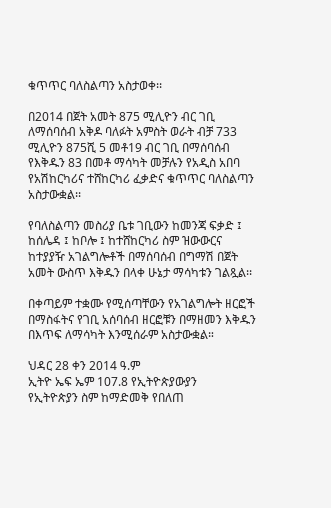ቁጥጥር ባለስልጣን አስታወቀ፡፡

በ2014 በጀት አመት 875 ሚሊዮን ብር ገቢ ለማሰባሰብ አቅዶ ባለፉት አምስት ወራት ብቻ 733 ሚሊዮን 875ሺ 5 መቶ19 ብር ገቢ በማሰባሰብ የእቅዱን 83 በመቶ ማሳካት መቻሉን የአዲስ አበባ የአሽከርካሪና ተሸከርካሪ ፈቃድና ቁጥጥር ባለስልጣን አስታውቋል፡፡

የባለስልጣን መስሪያ ቤቱ ገቢውን ከመንጃ ፍቃድ ፤ ከሰሌዳ ፤ ከቦሎ ፤ ከተሸከርካሪ ስም ዝውውርና ከተያያዥ አገልግሎቶች በማሰባሰብ በግማሽ በጀት አመት ውስጥ እቅዱን በላቀ ሁኔታ ማሳካቱን ገልጿል፡፡

በቀጣይም ተቋሙ የሚሰጣቸውን የአገልግሎት ዘርፎች በማስፋትና የገቢ አሰባሰብ ዘርፎቹን በማዘመን እቅዱን በእጥፍ ለማሳካት እንሚሰራም አስታውቋል።

ህዳር 28 ቀን 2014 ዓ.ም
ኢትዮ ኤፍ ኤም 107.8 የኢትዮጵያውያን
የኢትዮጵያን ስም ከማድመቅ የበለጠ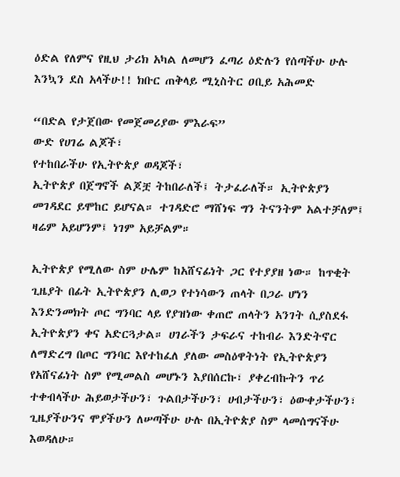ዕድል የለምና የዚህ ታሪክ አካል ለመሆን ፈጣሪ ዕድሉን የሰጣችሁ ሁሉ እንኳን ደስ አላችሁ!! ክቡር ጠቅላይ ሚኒስትር ዐቢይ አሕመድ

“በድል የታጀበው የመጀመሪያው ምእራፍ”
ውድ የሀገሬ ልጆች፣
የተከበራችሁ የኢትዮጵያ ወዳጆች፣
ኢትዮጵያ በጀግኖች ልጆቿ ትከበራለች፤ ትታፈራለች። ኢትዮጵያን መገዳደር ይሞከር ይሆናል። ተገዳድሮ ማሸነፍ ግን ትናንትም አልተቻለም፤ ዛሬም አይሆንም፤ ነገም አይቻልም።

ኢትዮጵያ የሚለው ስም ሁሌም ከአሸናፊነት ጋር የተያያዘ ነው። ከጥቂት ጊዜያት በፊት ኢትዮጵያን ሊወጋ የተነሳውን ጠላት በጋራ ሆነን እንድንመክት ጦር ግንባር ላይ የያዝነው ቀጠሮ ጠላትን አንገት ሲያስደፋ ኢትዮጵያን ቀና አድርጓታል። ሀገራችን ታፍራና ተከብራ እንድትኖር ለማድረግ በጦር ግንባር እየተከፈለ ያለው መስዕዋትነት የኢትዮጵያን የአሸናፊነት ስም የሚመልስ መሆኑን እያበሰርኩ፣ ያቀረብኩትን ጥሪ ተቀብላችሁ ሕይወታችሁን፣ ጉልበታችሁን፣ ሀብታችሁን፣ ዕውቀታችሁን፣ ጊዜያችሁንና ሞያችሁን ለሠጣችሁ ሁሉ በኢትዮጵያ ስም ላመሰግናችሁ እወዳለሁ።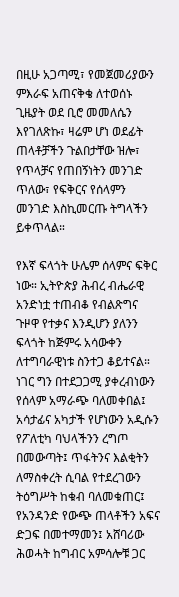በዚሁ አጋጣሚ፣ የመጀመሪያውን ምእራፍ አጠናቅቄ ለተወሰኑ ጊዜያት ወደ ቢሮ መመለሴን እየገለጽኩ፣ ዛሬም ሆነ ወደፊት ጠላቶቻችን ጉልበታቸው ዝሎ፣ የጥላቻና የጠበኝነትን መንገድ ጥለው፣ የፍቅርና የሰላምን መንገድ እስኪመርጡ ትግላችን ይቀጥላል።

የእኛ ፍላጎት ሁሌም ሰላምና ፍቅር ነው። ኢትዮጵያ ሕብረ ብሔራዊ አንድነቷ ተጠብቆ የብልጽግና ጉዞዋ የተቃና እንዲሆን ያለንን ፍላጎት ከጅምሩ አሳውቀን ለተግባራዊነቱ ስንተጋ ቆይተናል። ነገር ግን በተደጋጋሚ ያቀረብነውን የሰላም አማራጭ ባለመቀበል፤ አሳታፊና አካታች የሆነውን አዲሱን የፖለቲካ ባህላችንን ረግጦ በመውጣት፤ ጥፋትንና እልቂትን ለማስቀረት ሲባል የተደረገውን ትዕግሥት ከቁብ ባለመቁጠር፤ የአንዳንድ የውጭ ጠላቶችን አፍና ድጋፍ በመተማመን፤ አሸባሪው ሕወሓት ከግብር አምሳሎቹ ጋር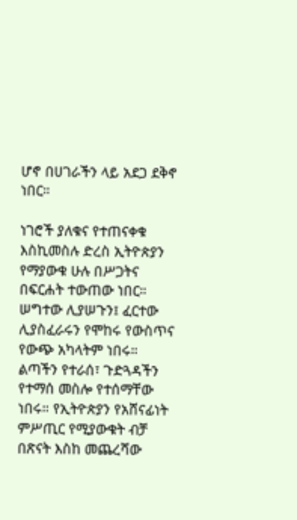ሆኖ በሀገራችን ላይ አደጋ ደቅኖ ነበር።

ነገሮች ያለቁና የተጠናቀቁ እስኪመስሉ ድረስ ኢትዮጵያን የማያውቁ ሁሉ በሥጋትና በፍርሐት ተውጠው ነበር። ሠግተው ሊያሠጉን፤ ፈርተው ሊያስፈራሩን የሞከሩ የውስጥና የውጭ አካላትም ነበሩ። ልጣችን የተራሰ፣ ጉድጓዳችን የተማሰ መስሎ የተሰማቸው ነበሩ። የኢትዮጵያን የአሸናፊነት ምሥጢር የሚያውቁት ብቻ በጽናት እስከ መጨረሻው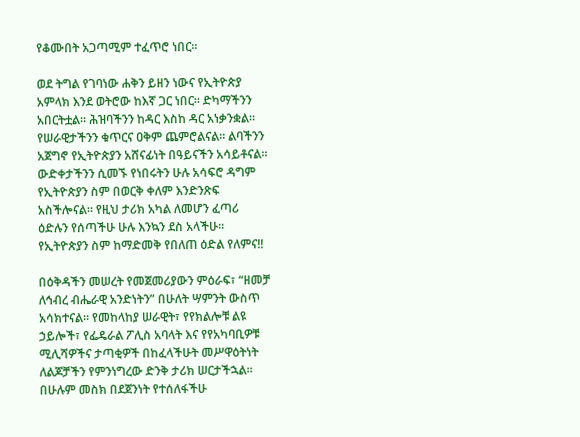የቆሙበት አጋጣሚም ተፈጥሮ ነበር።

ወደ ትግል የገባነው ሐቅን ይዘን ነውና የኢትዮጵያ አምላክ እንደ ወትሮው ከእኛ ጋር ነበር። ድካማችንን አበርትቷል። ሕዝባችንን ከዳር እስከ ዳር አነቃንቋል። የሠራዊታችንን ቁጥርና ዐቅም ጨምሮልናል። ልባችንን አጀግኖ የኢትዮጵያን አሸናፊነት በዓይናችን አሳይቶናል። ውድቀታችንን ሲመኙ የነበሩትን ሁሉ አሳፍሮ ዳግም የኢትዮጵያን ስም በወርቅ ቀለም እንድንጽፍ አስችሎናል። የዚህ ታሪክ አካል ለመሆን ፈጣሪ ዕድሉን የሰጣችሁ ሁሉ እንኳን ደስ አላችሁ። የኢትዮጵያን ስም ከማድመቅ የበለጠ ዕድል የለምና!!

በዕቅዳችን መሠረት የመጀመሪያውን ምዕራፍ፣ “ዘመቻ ለኅብረ ብሔራዊ አንድነትን” በሁለት ሣምንት ውስጥ አሳክተናል። የመከላከያ ሠራዊት፣ የየክልሎቹ ልዩ ኃይሎች፣ የፌዴራል ፖሊስ አባላት እና የየአካባቢዎቹ ሚሊሻዎችና ታጣቂዎች በከፈላችሁት መሥዋዕትነት ለልጆቻችን የምንነግረው ድንቅ ታሪክ ሠርታችኋል። በሁሉም መስክ በደጀንነት የተሰለፋችሁ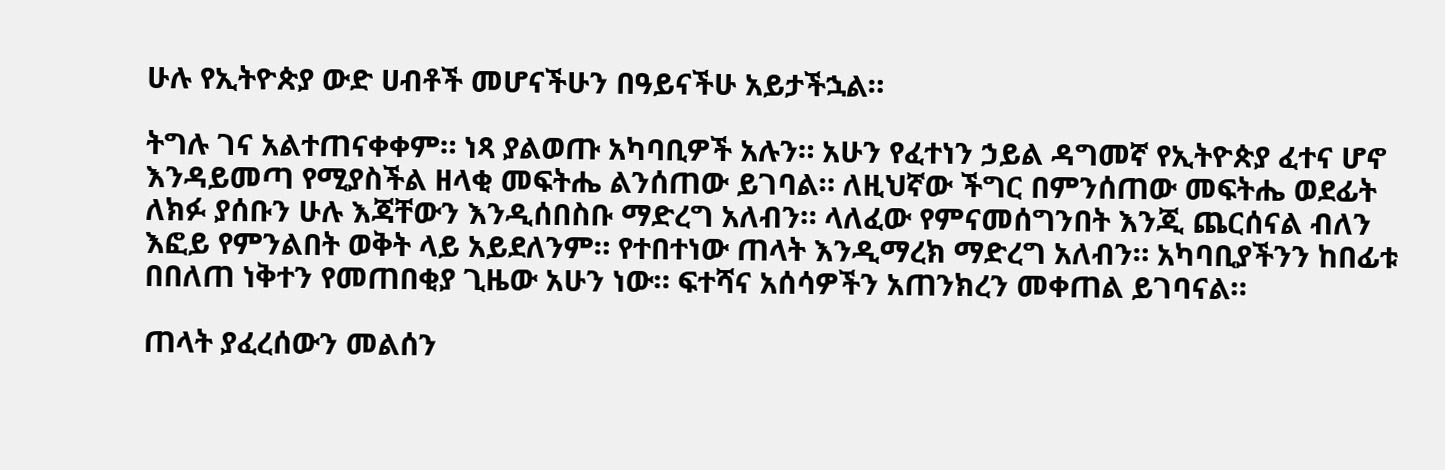ሁሉ የኢትዮጵያ ውድ ሀብቶች መሆናችሁን በዓይናችሁ አይታችኋል።

ትግሉ ገና አልተጠናቀቀም። ነጻ ያልወጡ አካባቢዎች አሉን። አሁን የፈተነን ኃይል ዳግመኛ የኢትዮጵያ ፈተና ሆኖ እንዳይመጣ የሚያስችል ዘላቂ መፍትሔ ልንሰጠው ይገባል። ለዚህኛው ችግር በምንሰጠው መፍትሔ ወደፊት ለክፉ ያሰቡን ሁሉ እጃቸውን እንዲሰበስቡ ማድረግ አለብን። ላለፈው የምናመሰግንበት እንጂ ጨርሰናል ብለን እፎይ የምንልበት ወቅት ላይ አይደለንም። የተበተነው ጠላት እንዲማረክ ማድረግ አለብን። አካባቢያችንን ከበፊቱ በበለጠ ነቅተን የመጠበቂያ ጊዜው አሁን ነው። ፍተሻና አሰሳዎችን አጠንክረን መቀጠል ይገባናል።

ጠላት ያፈረሰውን መልሰን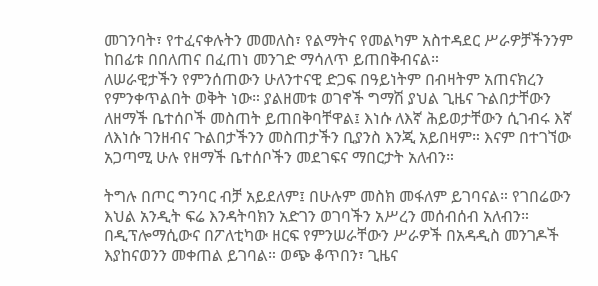መገንባት፣ የተፈናቀሉትን መመለስ፣ የልማትና የመልካም አስተዳደር ሥራዎቻችንንም ከበፊቱ በበለጠና በፈጠነ መንገድ ማሳለጥ ይጠበቅብናል።
ለሠራዊታችን የምንሰጠውን ሁለንተናዊ ድጋፍ በዓይነትም በብዛትም አጠናክረን የምንቀጥልበት ወቅት ነው። ያልዘመቱ ወገኖች ግማሽ ያህል ጊዜና ጉልበታቸውን ለዘማች ቤተሰቦች መስጠት ይጠበቅባቸዋል፤ እነሱ ለእኛ ሕይወታቸውን ሲገብሩ እኛ ለእነሱ ገንዘብና ጉልበታችንን መስጠታችን ቢያንስ እንጂ አይበዛም። እናም በተገኘው አጋጣሚ ሁሉ የዘማች ቤተሰቦችን መደገፍና ማበርታት አለብን።

ትግሉ በጦር ግንባር ብቻ አይደለም፤ በሁሉም መስክ መፋለም ይገባናል። የገበሬውን እህል አንዲት ፍሬ እንዳትባክን አድገን ወገባችን አሥረን መሰብሰብ አለብን። በዲፕሎማሲውና በፖለቲካው ዘርፍ የምንሠራቸውን ሥራዎች በአዳዲስ መንገዶች እያከናወንን መቀጠል ይገባል። ወጭ ቆጥበን፣ ጊዜና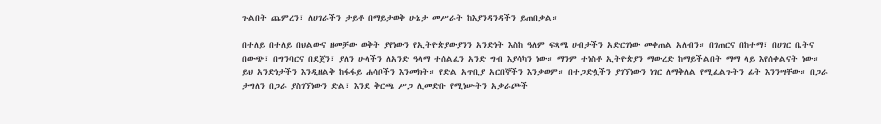ጉልበት ጨምረን፣ ለሀገራችን ታይቶ በማይታወቅ ሁኔታ መሥራት ከእያንዳንዳችን ይጠበቃል።

በተለይ በተለይ በህልውና ዘመቻው ወቅት ያየነውን የኢትዮጵያውያንን አንድነት እስከ ዓለም ፍጻሜ ሀብታችን አድርገነው መቀጠል አለብን። በገጠርና በከተማ፣ በሀገር ቤትና በውጭ፣ በግንባርና በደጀን፣ ያለን ሁላችን ለአንድ ዓላማ ተሰልፈን አንድ ግብ እያሳካን ነው። ማንም ተነስቶ ኢትዮጵያን ማውረድ ከማይችልበት ማማ ላይ እየሰቀልናት ነው። ይህ አንድነታችን እንዲዘልቅ ከፋፋይ ሐሳቦችን እንመክት። የድል አጥቢያ አርበኞችን እንቃወም። በተጋድሏችን ያገኘነውን ነገር ለማቅለል የሚፈልጉትን ፊት እንንሣቸው። በጋራ ታግለን በጋራ ያስገኘነውን ድል፣ እንደ ቅርጫ ሥጋ ሊመድቡ የሚነሡትን አቃራጮች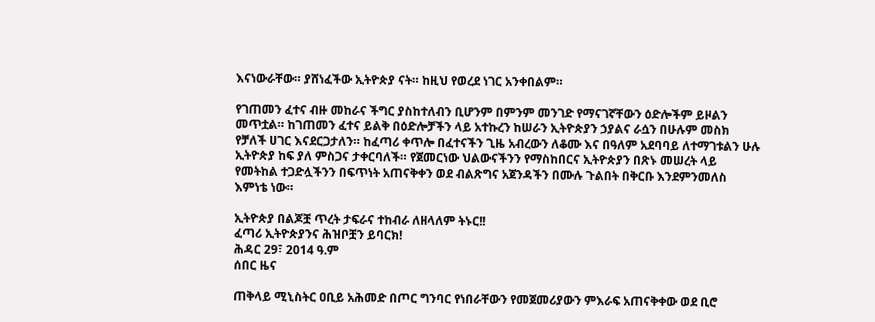እናነውራቸው። ያሸነፈችው ኢትዮጵያ ናት። ከዚህ የወረደ ነገር አንቀበልም።

የገጠመን ፈተና ብዙ መከራና ችግር ያስከተለብን ቢሆንም በምንም መንገድ የማናገኛቸውን ዕድሎችም ይዞልን መጥቷል። ከገጠመን ፈተና ይልቅ በዕድሎቻችን ላይ አተኩረን ከሠራን ኢትዮጵያን ኃያልና ራሷን በሁሉም መስክ የቻለች ሀገር እናደርጋታለን። ከፈጣሪ ቀጥሎ በፈተናችን ጊዜ አብረውን ለቆሙ እና በዓለም አደባባይ ለተማገቱልን ሁሉ ኢትዮጵያ ከፍ ያለ ምስጋና ታቀርባለች። የጀመርነው ህልውናችንን የማስከበርና ኢትዮጵያን በጽኑ መሠረት ላይ የመትከል ተጋድሏችንን በፍጥነት አጠናቅቀን ወደ ብልጽግና አጀንዳችን በሙሉ ጉልበት በቅርቡ እንደምንመለስ እምነቴ ነው።

ኢትዮጵያ በልጆቿ ጥረት ታፍራና ተከብራ ለዘላለም ትኑር!!
ፈጣሪ ኢትዮጵያንና ሕዝቦቿን ይባርክ!
ሕዳር 29፣ 2014 ዓ.ም
ሰበር ዜና

ጠቅላይ ሚኒስትር ዐቢይ አሕመድ በጦር ግንባር የነበራቸውን የመጀመሪያውን ምእራፍ አጠናቅቀው ወደ ቢሮ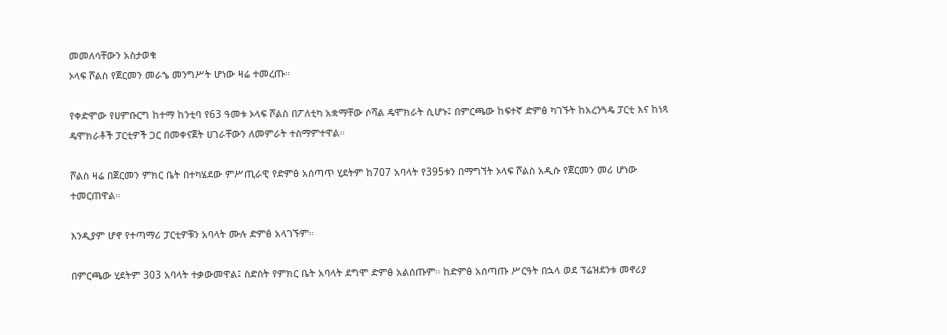መመለሳቸውን አስታወቁ
ኦላፍ ሾልስ የጀርመን መራኄ መንግሥት ሆነው ዛሬ ተመረጡ።

የቀድሞው የሀምቡርግ ከተማ ከንቲባ የ63 ዓመቱ ኦላፍ ሾልስ በፖለቲካ አቋማቸው ሶሻል ዴሞክራት ሲሆኑ፤ በምርጫው ከፍተኛ ድምፅ ካገኙት ከአረንጓዴ ፓርቲ እና ከነጻ ዴሞክራቶች ፓርቲዎች ጋር በመቀናጀት ሀገራቸውን ለመምራት ተስማምተዋል።

ሾልስ ዛሬ በጀርመን ምክር ቤት በተካሄደው ምሥጢራዊ የድምፅ አሰጣጥ ሂደትም ከ707 አባላት የ395ቱን በማግኘት ኦላፍ ሾልስ አዲሱ የጀርመን መሪ ሆነው ተመርጠዋል።

እንዲያም ሆኖ የተጣማሪ ፓርቲዎቹን አባላት ሙሉ ድምፅ አላገኙም።

በምርጫው ሂደትም 303 አባላት ተቃውመዋል፤ ስድስት የምክር ቤት አባላት ደግሞ ድምፅ አልሰጡም። ከድምፅ አሰጣጡ ሥርዓት በኋላ ወደ ፕሬዝደንቱ መኖሪያ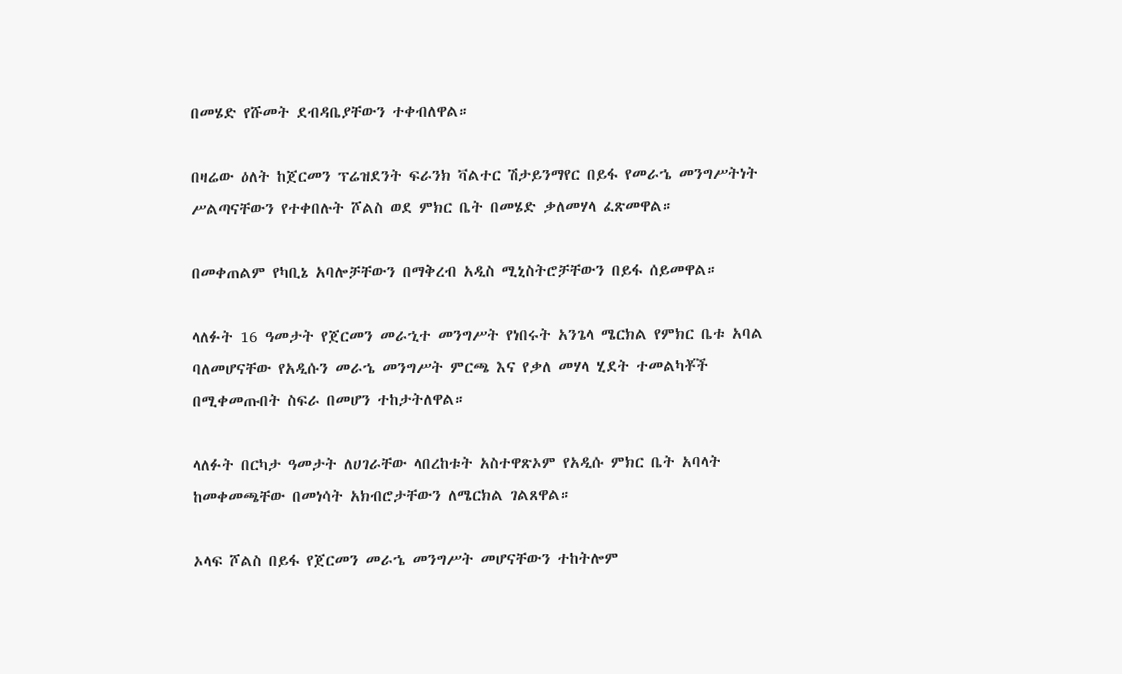በመሄድ የሹመት ደብዳቤያቸውን ተቀብለዋል።

በዛሬው ዕለት ከጀርመን ፕሬዝደንት ፍራንክ ቫልተር ሽታይንማየር በይፋ የመራኄ መንግሥትነት ሥልጣናቸውን የተቀበሉት ሾልስ ወደ ምክር ቤት በመሄድ ቃለመሃላ ፈጽመዋል።

በመቀጠልም የካቢኔ አባሎቻቸውን በማቅረብ አዲስ ሚኒስትሮቻቸውን በይፋ ሰይመዋል።

ላለፉት 16 ዓመታት የጀርመን መራኂተ መንግሥት የነበሩት አንጌላ ሜርክል የምክር ቤቱ አባል ባለመሆናቸው የአዲሱን መራኄ መንግሥት ምርጫ እና የቃለ መሃላ ሂደት ተመልካቾች በሚቀመጡበት ስፍራ በመሆን ተከታትለዋል።

ላለፉት በርካታ ዓመታት ለሀገራቸው ላበረከቱት አስተዋጽኦም የአዲሱ ምክር ቤት አባላት ከመቀመጫቸው በመነሳት አክብሮታቸውን ለሜርክል ገልጸዋል።

ኦላፍ ሾልስ በይፋ የጀርመን መራኄ መንግሥት መሆናቸውን ተከትሎም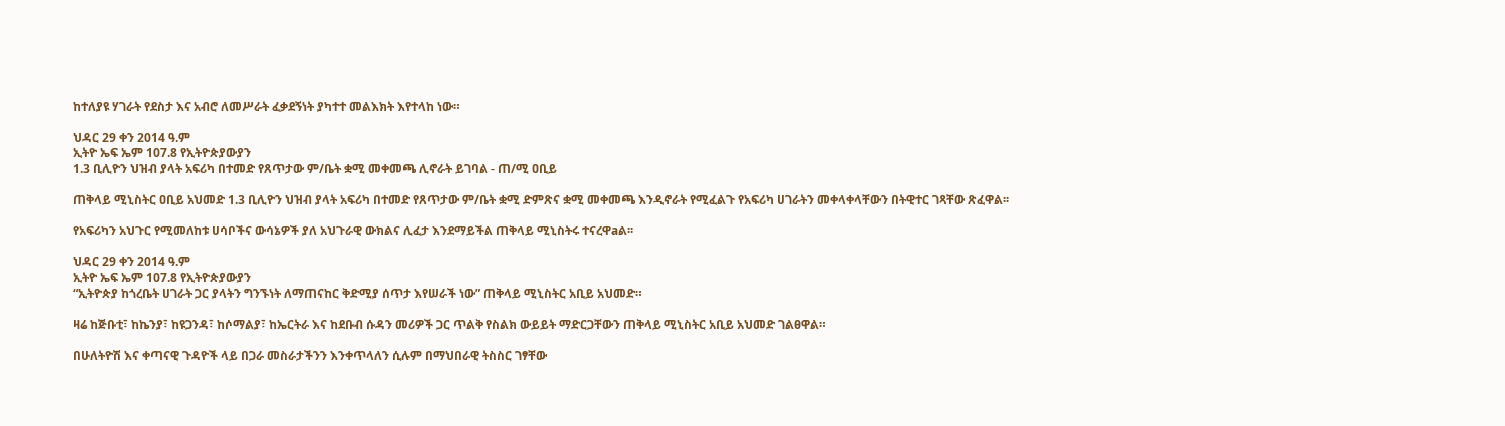ከተለያዩ ሃገራት የደስታ እና አብሮ ለመሥራት ፈቃደኝነት ያካተተ መልእክት እየተላከ ነው።

ህዳር 29 ቀን 2014 ዓ.ም
ኢትዮ ኤፍ ኤም 107.8 የኢትዮጵያውያን
1.3 ቢሊዮን ህዝብ ያላት አፍሪካ በተመድ የጸጥታው ም/ቤት ቋሚ መቀመጫ ሊኖራት ይገባል - ጠ/ሚ ዐቢይ

ጠቅላይ ሚኒስትር ዐቢይ አህመድ 1.3 ቢሊዮን ህዝብ ያላት አፍሪካ በተመድ የጸጥታው ም/ቤት ቋሚ ድምጽና ቋሚ መቀመጫ እንዲኖራት የሚፈልጉ የአፍሪካ ሀገራትን መቀላቀላቸውን በትዊተር ገጻቸው ጽፈዋል፡፡

የአፍሪካን አህጉር የሚመለከቱ ሀሳቦችና ውሳኔዎች ያለ አህጉራዊ ውክልና ሊፈታ እንደማይችል ጠቅላይ ሚኒስትሩ ተናረዋaል፡፡

ህዳር 29 ቀን 2014 ዓ.ም
ኢትዮ ኤፍ ኤም 107.8 የኢትዮጵያውያን
“ኢትዮጵያ ከጎረቤት ሀገራት ጋር ያላትን ግንኙነት ለማጠናከር ቅድሚያ ሰጥታ እየሠራች ነው” ጠቅላይ ሚኒስትር አቢይ አህመድ።

ዛሬ ከጅቡቲ፣ ከኬንያ፣ ከዩጋንዳ፣ ከሶማልያ፣ ከኤርትራ እና ከደቡብ ሱዳን መሪዎች ጋር ጥልቅ የስልክ ውይይት ማድርጋቸውን ጠቅላይ ሚኒስትር አቢይ አህመድ ገልፀዋል።

በሁለትዮሽ እና ቀጣናዊ ጉዳዮች ላይ በጋራ መስራታችንን እንቀጥላለን ሲሉም በማህበራዊ ትስስር ገፃቸው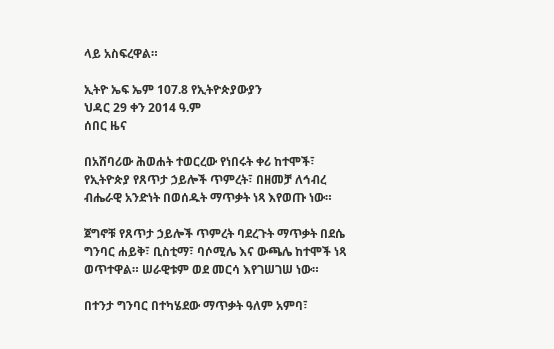ላይ አስፍረዋል።

ኢትዮ ኤፍ ኤም 107.8 የኢትዮጵያውያን
ህዳር 29 ቀን 2014 ዓ.ም
ሰበር ዜና

በአሸባሪው ሕወሐት ተወርረው የነበሩት ቀሪ ከተሞች፣ የኢትዮጵያ የጸጥታ ኃይሎች ጥምረት፣ በዘመቻ ለኅብረ ብሔራዊ አንድነት በወሰዱት ማጥቃት ነጻ እየወጡ ነው።

ጀግኖቹ የጸጥታ ኃይሎች ጥምረት ባደረጉት ማጥቃት በደሴ ግንባር ሐይቅ፣ ቢስቲማ፣ ባሶሚሌ እና ውጫሌ ከተሞች ነጻ ወጥተዋል። ሠራዊቱም ወደ መርሳ እየገሠገሠ ነው።

በተንታ ግንባር በተካሄደው ማጥቃት ዓለም አምባ፣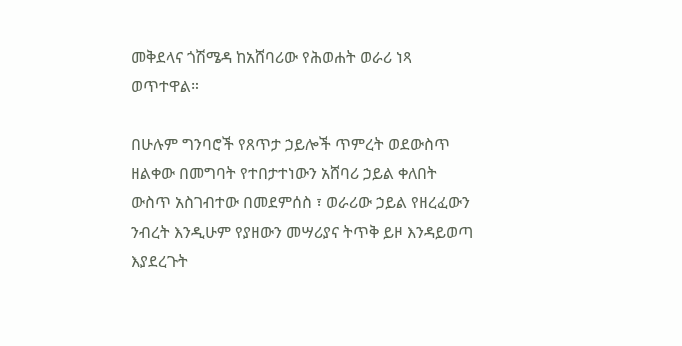መቅደላና ጎሽሜዳ ከአሸባሪው የሕወሐት ወራሪ ነጻ ወጥተዋል።

በሁሉም ግንባሮች የጸጥታ ኃይሎች ጥምረት ወደውስጥ ዘልቀው በመግባት የተበታተነውን አሸባሪ ኃይል ቀለበት ውስጥ አስገብተው በመደምሰስ ፣ ወራሪው ኃይል የዘረፈውን ንብረት እንዲሁም የያዘውን መሣሪያና ትጥቅ ይዞ እንዳይወጣ እያደረጉት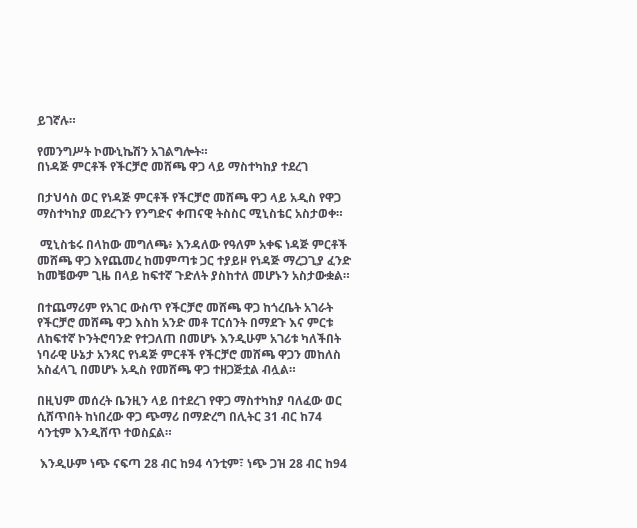ይገኛሉ።

የመንግሥት ኮሙኒኬሽን አገልግሎት።
በነዳጅ ምርቶች የችርቻሮ መሸጫ ዋጋ ላይ ማስተካከያ ተደረገ

በታህሳስ ወር የነዳጅ ምርቶች የችርቻሮ መሸጫ ዋጋ ላይ አዲስ የዋጋ ማስተካከያ መደረጉን የንግድና ቀጠናዊ ትስስር ሚኒስቴር አስታወቀ።

 ሚኒስቴሩ በላከው መግለጫ፥ እንዳለው የዓለም አቀፍ ነዳጅ ምርቶች መሸጫ ዋጋ እየጨመረ ከመምጣቱ ጋር ተያይዞ የነዳጅ ማረጋጊያ ፈንድ ከመቼውም ጊዜ በላይ ከፍተኛ ጉድለት ያስከተለ መሆኑን አስታውቋል።

በተጨማሪም የአገር ውስጥ የችርቻሮ መሸጫ ዋጋ ከጎረቤት አገራት የችርቻሮ መሸጫ ዋጋ እስከ አንድ መቶ ፐርሰንት በማደጉ እና ምርቱ ለከፍተኛ ኮንትሮባንድ የተጋለጠ በመሆኑ እንዲሁም አገሪቱ ካለችበት ነባራዊ ሁኔታ አንጻር የነዳጅ ምርቶች የችርቻሮ መሸጫ ዋጋን መከለስ አስፈላጊ በመሆኑ አዲስ የመሸጫ ዋጋ ተዘጋጅቷል ብሏል።

በዚህም መሰረት ቤንዚን ላይ በተደረገ የዋጋ ማስተካከያ ባለፈው ወር ሲሸጥበት ከነበረው ዋጋ ጭማሪ በማድረግ በሊትር 31 ብር ከ74 ሳንቲም እንዲሸጥ ተወስኗል።

 እንዲሁም ነጭ ናፍጣ 28 ብር ከ94 ሳንቲም፣ ነጭ ጋዝ 28 ብር ከ94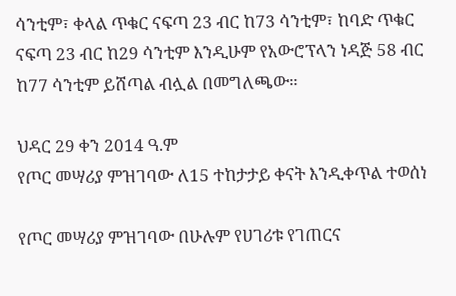ሳንቲም፣ ቀላል ጥቁር ናፍጣ 23 ብር ከ73 ሳንቲም፣ ከባድ ጥቁር ናፍጣ 23 ብር ከ29 ሳንቲም እንዲሁም የአውሮፕላን ነዳጅ 58 ብር ከ77 ሳንቲም ይሸጣል ብሏል በመግለጫው።

ህዳር 29 ቀን 2014 ዓ.ም
የጦር መሣሪያ ምዝገባው ለ15 ተከታታይ ቀናት እንዲቀጥል ተወሰነ

የጦር መሣሪያ ምዝገባው በሁሉም የሀገሪቱ የገጠርና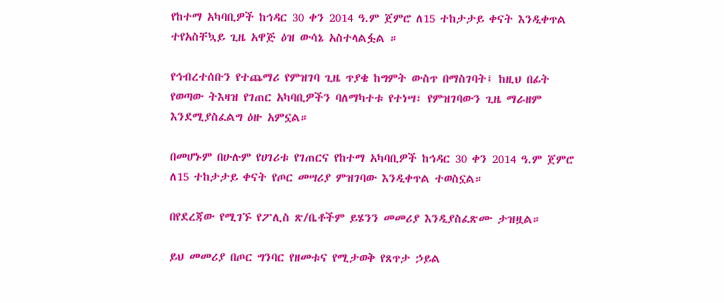የከተማ አካባቢዎች ከኅዳር 30 ቀን 2014 ዓ.ም ጀምሮ ለ15 ተከታታይ ቀናት እንዲቀጥል ተየአስቸኳይ ጊዜ አዋጅ ዕዝ ውሳኔ አስተላልፏል ።

የኅብረተሰቡን የተጨማሪ የምዝገባ ጊዜ ጥያቄ ከግምት ውስጥ በማስገባት፤ ከዚህ በፊት የወጣው ትእዛዝ የገጠር አካባቢዎችን ባለማካተቱ የተነሣ፣ የምዝገባውን ጊዜ ማራዘም እንደሚያስፈልግ ዕዙ አምኗል።

በመሆኑም በሁሉም የሀገሪቱ የገጠርና የከተማ አካባቢዎች ከኅዳር 30 ቀን 2014 ዓ.ም ጀምሮ ለ15 ተከታታይ ቀናት የጦር መሣሪያ ምዝገባው እንዲቀጥል ተወስኗል።

በየደረጃው የሚገኙ የፖሊስ ጽ/ቤቶችም ይሄንን መመሪያ እንዲያስፈጽሙ ታዝዟል።

ይህ መመሪያ በጦር ግንባር የዘመቱና የሚታወቅ የጸጥታ ኃይል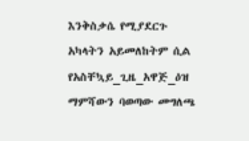እንቅስቃሴ የሚያደርጉ አካላትን አይመለከትም ሲል የአስቸኳይ_ጊዜ_አዋጅ_ዕዝ ማምሻውን ባወጣው መግለጫ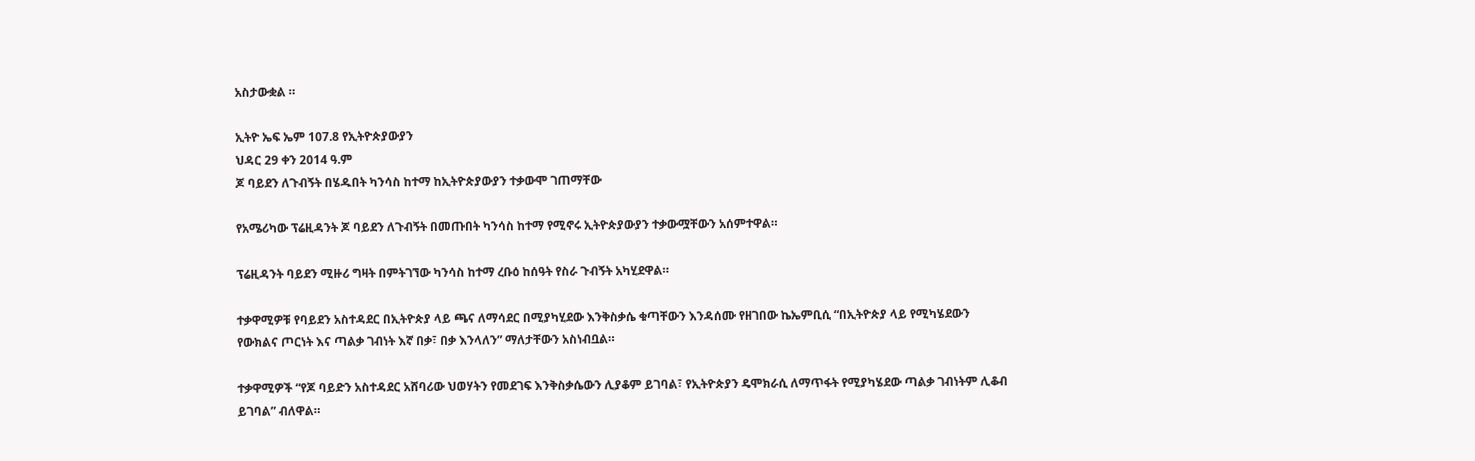አስታውቋል ።

ኢትዮ ኤፍ ኤም 107.8 የኢትዮጵያውያን
ህዳር 29 ቀን 2014 ዓ.ም
ጆ ባይደን ለጉብኝት በሄዱበት ካንሳስ ከተማ ከኢትዮጵያውያን ተቃውሞ ገጠማቸው

የአሜሪካው ፕሬዚዳንት ጆ ባይደን ለጉብኝት በመጡበት ካንሳስ ከተማ የሚኖሩ ኢትዮጵያውያን ተቃውሟቸውን አሰምተዋል።

ፕሬዚዳንት ባይደን ሚዙሪ ግዛት በምትገኘው ካንሳስ ከተማ ረቡዕ ከሰዓት የስራ ጉብኝት አካሂደዋል።

ተቃዋሚዎቹ የባይደን አስተዳደር በኢትዮጵያ ላይ ጫና ለማሳደር በሚያካሂደው እንቅስቃሴ ቁጣቸውን እንዳሰሙ የዘገበው ኬኤምቢሲ “በኢትዮጵያ ላይ የሚካሄደውን የውክልና ጦርነት እና ጣልቃ ገብነት እኛ በቃ፣ በቃ እንላለን” ማለታቸውን አስነብቧል።

ተቃዋሚዎች “የጆ ባይድን አስተዳደር አሸባሪው ህወሃትን የመደገፍ እንቅስቃሴውን ሊያቆም ይገባል፣ የኢትዮጵያን ዴሞክራሲ ለማጥፋት የሚያካሄደው ጣልቃ ገብነትም ሊቆብ ይገባል” ብለዋል።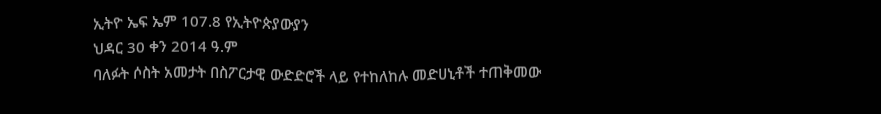ኢትዮ ኤፍ ኤም 107.8 የኢትዮጵያውያን
ህዳር 30 ቀን 2014 ዓ.ም
ባለፉት ሶስት አመታት በስፖርታዊ ውድድሮች ላይ የተከለከሉ መድሀኒቶች ተጠቅመው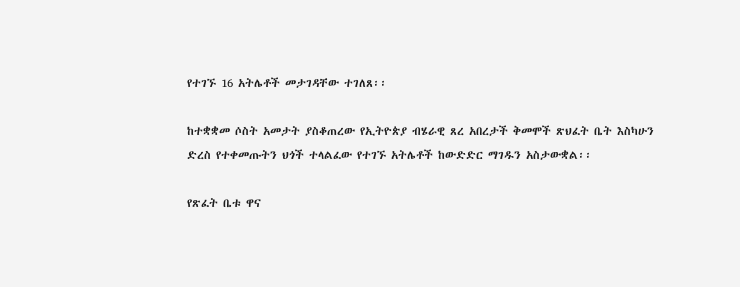የተገኙ 16 አትሌቶች መታገዳቸው ተገለጸ፡፡

ከተቋቋመ ሶስት አመታት ያስቆጠረው የኢትዮጵያ ብሄራዊ ጸረ አበረታች ቅመሞች ጽህፈት ቤት እስካሁን ድረስ የተቀመጡትን ህጎች ተላልፈው የተገኙ አትሌቶች ከውድድር ማገዱን አስታውቋል፡፡

የጽፈት ቤቱ ዋና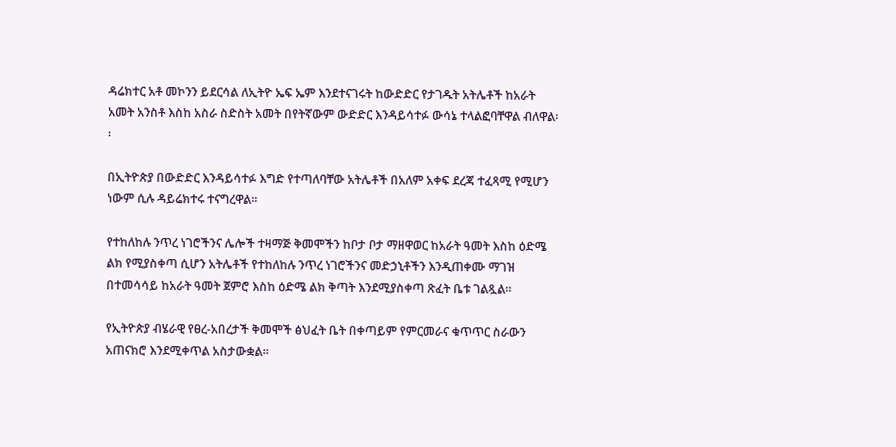ዳሬክተር አቶ መኮንን ይደርሳል ለኢትዮ ኤፍ ኤም እንደተናገሩት ከውድድር የታገዱት አትሌቶች ከአራት አመት አንስቶ እስከ አስራ ስድስት አመት በየትኛውም ውድድር እንዳይሳተፉ ውሳኔ ተላልፎባቸዋል ብለዋል፡፡

በኢትዮጵያ በውድድር እንዳይሳተፉ እግድ የተጣለባቸው አትሌቶች በአለም አቀፍ ደረጃ ተፈጻሚ የሚሆን ነውም ሲሉ ዳይሬክተሩ ተናግረዋል፡፡

የተከለከሉ ንጥረ ነገሮችንና ሌሎች ተዛማጅ ቅመሞችን ከቦታ ቦታ ማዘዋወር ከአራት ዓመት እስከ ዕድሜ ልክ የሚያስቀጣ ሲሆን አትሌቶች የተከለከሉ ንጥረ ነገሮችንና መድኃኒቶችን እንዲጠቀሙ ማገዝ በተመሳሳይ ከአራት ዓመት ጀምሮ እስከ ዕድሜ ልክ ቅጣት እንደሚያስቀጣ ጽፈት ቤቱ ገልጿል፡፡

የኢትዮጵያ ብሄራዊ የፀረ-አበረታች ቅመሞች ፅህፈት ቤት በቀጣይም የምርመራና ቁጥጥር ስራውን አጠናክሮ እንደሚቀጥል አስታውቋል፡፡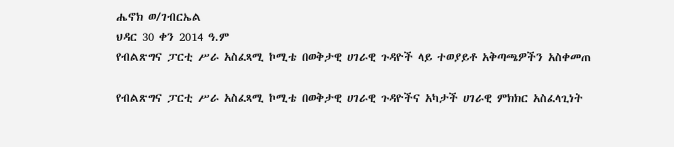ሔኖክ ወ/ገብርኤል
ህዳር 30 ቀን 2014 ዓ.ም
የብልጽግና ፓርቲ ሥራ አስፈጻሚ ኮሚቴ በወቅታዊ ሀገራዊ ጉዳዮች ላይ ተወያይቶ አቅጣጫዎችን አስቀመጠ

የብልጽግና ፓርቲ ሥራ አስፈጻሚ ኮሚቴ በወቅታዊ ሀገራዊ ጉዳዮችና አካታች ሀገራዊ ምክክር አስፈላጊነት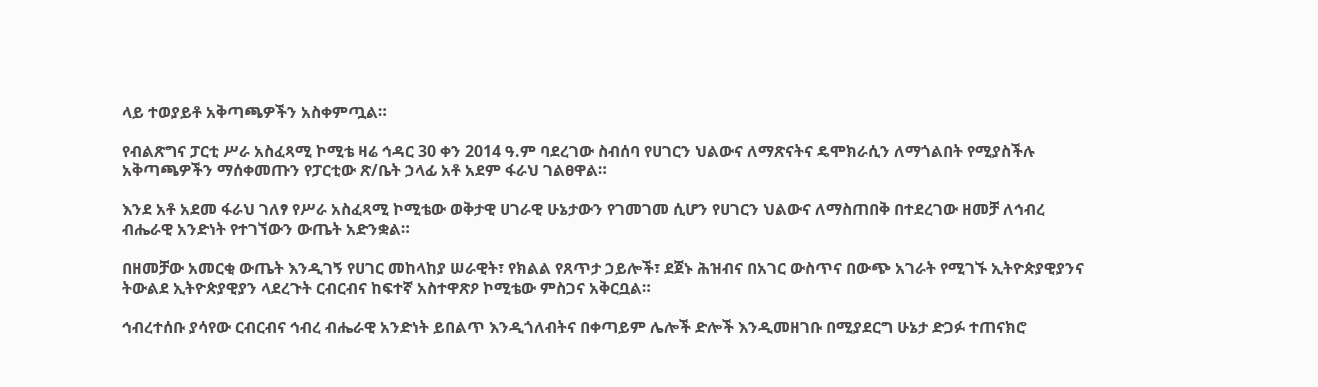ላይ ተወያይቶ አቅጣጫዎችን አስቀምጧል።

የብልጽግና ፓርቲ ሥራ አስፈጻሚ ኮሚቴ ዛሬ ኅዳር 30 ቀን 2014 ዓ.ም ባደረገው ስብሰባ የሀገርን ህልውና ለማጽናትና ዴሞክራሲን ለማጎልበት የሚያስችሉ አቅጣጫዎችን ማሰቀመጡን የፓርቲው ጽ/ቤት ኃላፊ አቶ አደም ፋራህ ገልፀዋል።

እንደ አቶ አደመ ፋራህ ገለፃ የሥራ አስፈጻሚ ኮሚቴው ወቅታዊ ሀገራዊ ሁኔታውን የገመገመ ሲሆን የሀገርን ህልውና ለማስጠበቅ በተደረገው ዘመቻ ለኅብረ ብሔራዊ አንድነት የተገኘውን ውጤት አድንቋል።

በዘመቻው አመርቂ ውጤት እንዲገኝ የሀገር መከላከያ ሠራዊት፣ የክልል የጸጥታ ኃይሎች፣ ደጀኑ ሕዝብና በአገር ውስጥና በውጭ አገራት የሚገኙ ኢትዮጵያዊያንና ትውልደ ኢትዮጵያዊያን ላደረጉት ርብርብና ከፍተኛ አስተዋጽዖ ኮሚቴው ምስጋና አቅርቧል።

ኅብረተሰቡ ያሳየው ርብርብና ኅብረ ብሔራዊ አንድነት ይበልጥ እንዲጎለብትና በቀጣይም ሌሎች ድሎች እንዲመዘገቡ በሚያደርግ ሁኔታ ድጋፉ ተጠናክሮ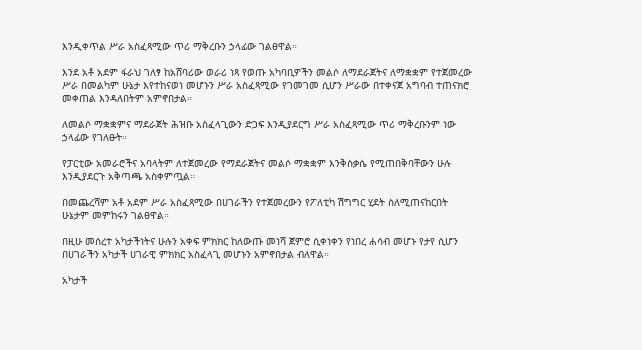እንዲቀጥል ሥራ አስፈጻሚው ጥሪ ማቅረቡን ኃላፊው ገልፀዋል።

እንደ አቶ አደም ፋራህ ገለፃ ከአሸባሪው ወራሪ ነጻ የወጡ አካባቢዎችን መልሶ ለማደራጀትና ለማቋቋም የተጀመረው ሥራ በመልካም ሁኔታ እየተከናወነ መሆኑን ሥራ አስፈጻሚው የገመገመ ሲሆን ሥራው በተቀናጀ አግባብ ተጠናክሮ መቀጠል እንዳለበትም አምኖበታል።

ለመልሶ ማቋቋምና ማደራጀት ሕዝቡ አስፈላጊውን ድጋፍ እንዲያደርግ ሥራ አስፈጻሚው ጥሪ ማቅረቡንም ነው ኃላፊው የገለፁት።

የፓርቲው አመራሮችና አባላትም ለተጀመረው የማደራጀትና መልሶ ማቋቋም እንቅስቃሴ የሚጠበቅባቸውን ሁሉ እንዲያደርጉ አቅጣጫ አስቀምጧል።

በመጨረሻም አቶ አደም ሥራ አስፈጻሚው በሀገራችን የተጀመረውን የፖለቲካ ሽግግር ሂደት ስለሚጠናከርበት ሁኔታም መምከሩን ገልፀዋል።

በዚሁ መሰረተ አካታችነትና ሁሉን አቀፍ ምክክር ከለውጡ መነሻ ጀምሮ ሲቀነቀን የነበረ ሐሳብ መሆኑ የታየ ሲሆን በሀገራችን አካታች ሀገራዊ ምክክር አስፈላጊ መሆኑን አምኖበታል ብለዋል።

አካታች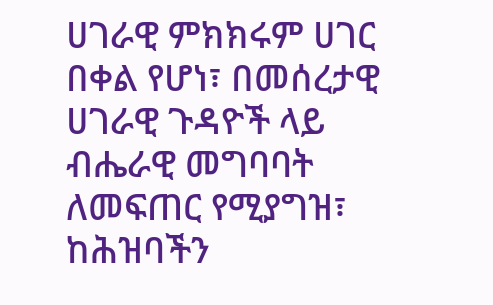ሀገራዊ ምክክሩም ሀገር በቀል የሆነ፣ በመሰረታዊ ሀገራዊ ጉዳዮች ላይ ብሔራዊ መግባባት ለመፍጠር የሚያግዝ፣ ከሕዝባችን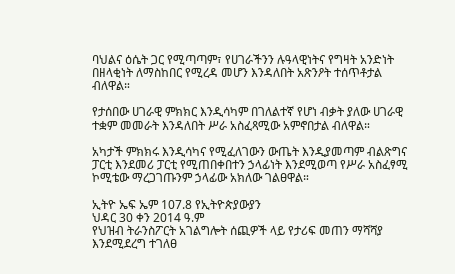ባህልና ዕሴት ጋር የሚጣጣም፣ የሀገራችንን ሉዓላዊነትና የግዛት አንድነት በዘላቂነት ለማስከበር የሚረዳ መሆን እንዳለበት አጽንዖት ተሰጥቶታል ብለዋል።

የታሰበው ሀገራዊ ምክክር እንዲሳካም በገለልተኛ የሆነ ብቃት ያለው ሀገራዊ ተቋም መመራት እንዳለበት ሥራ አስፈጻሚው አምኖበታል ብለዋል።

አካታች ምክክሩ እንዲሳካና የሚፈለገውን ውጤት እንዲያመጣም ብልጽግና ፓርቲ እንደመሪ ፓርቲ የሚጠበቀበተን ኃላፊነት እንደሚወጣ የሥራ አስፈፃሚ ኮሚቴው ማረጋገጡንም ኃላፊው አክለው ገልፀዋል።

ኢትዮ ኤፍ ኤም 107.8 የኢትዮጵያውያን
ህዳር 30 ቀን 2014 ዓ.ም
የህዝብ ትራንስፖርት አገልግሎት ሰጪዎች ላይ የታሪፍ መጠን ማሻሻያ እንደሚደረግ ተገለፀ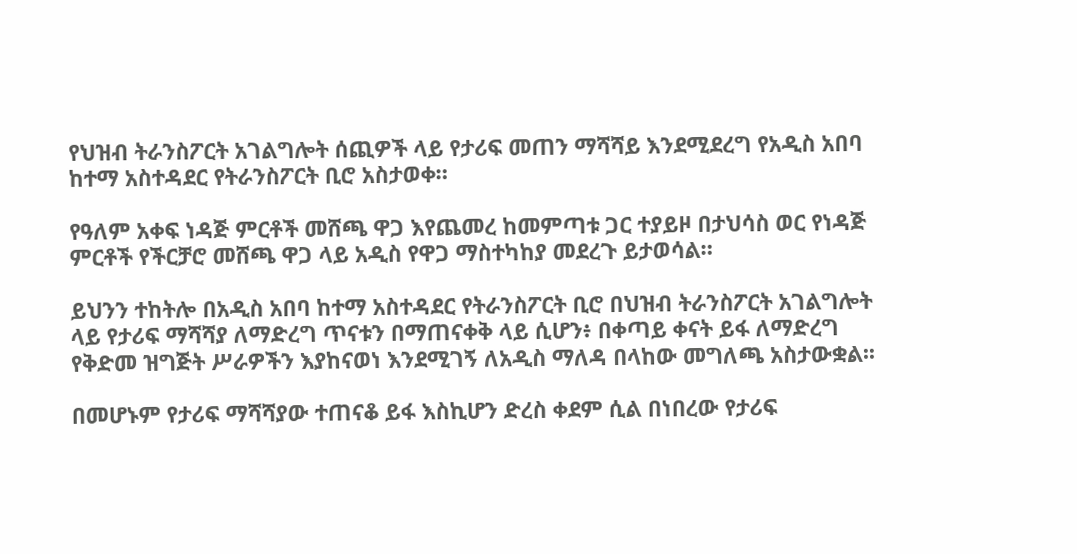የህዝብ ትራንስፖርት አገልግሎት ሰጪዎች ላይ የታሪፍ መጠን ማሻሻይ እንደሚደረግ የአዲስ አበባ ከተማ አስተዳደር የትራንስፖርት ቢሮ አስታወቀ።

የዓለም አቀፍ ነዳጅ ምርቶች መሸጫ ዋጋ እየጨመረ ከመምጣቱ ጋር ተያይዞ በታህሳስ ወር የነዳጅ ምርቶች የችርቻሮ መሸጫ ዋጋ ላይ አዲስ የዋጋ ማስተካከያ መደረጉ ይታወሳል።

ይህንን ተከትሎ በአዲስ አበባ ከተማ አስተዳደር የትራንስፖርት ቢሮ በህዝብ ትራንስፖርት አገልግሎት ላይ የታሪፍ ማሻሻያ ለማድረግ ጥናቱን በማጠናቀቅ ላይ ሲሆን፥ በቀጣይ ቀናት ይፋ ለማድረግ የቅድመ ዝግጅት ሥራዎችን እያከናወነ እንደሚገኝ ለአዲስ ማለዳ በላከው መግለጫ አስታውቋል፡፡

በመሆኑም የታሪፍ ማሻሻያው ተጠናቆ ይፋ እስኪሆን ድረስ ቀደም ሲል በነበረው የታሪፍ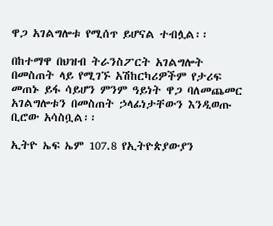ዋጋ አገልግሎቱ የሚሰጥ ይሆናል ተብሏል፡፡

በከተማዋ በህዝብ ትራንስፖርት አገልግሎት በመስጠት ላይ የሚገኙ አሽከርካሪዎችም የታሪፍ መጠኑ ይፋ ሳይሆን ምንም ዓይነት ዋጋ ባለመጨመር አገልግሎቱን በመስጠት ኃላፊነታቸውን እንዲወጡ ቢሮው አሳስቧል፡፡

ኢትዮ ኤፍ ኤም 107.8 የኢትዮጵያውያን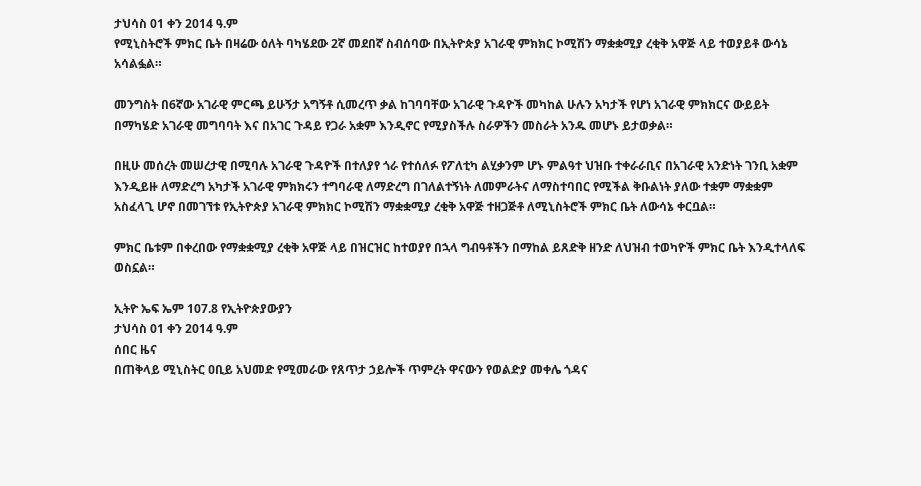ታህሳስ 01 ቀን 2014 ዓ.ም
የሚኒስትሮች ምክር ቤት በዛሬው ዕለት ባካሄደው 2ኛ መደበኛ ስብሰባው በኢትዮጵያ አገራዊ ምክክር ኮሚሽን ማቋቋሚያ ረቂቅ አዋጅ ላይ ተወያይቶ ውሳኔ አሳልፏል።

መንግስት በ6ኛው አገራዊ ምርጫ ይሁኝታ አግኝቶ ሲመረጥ ቃል ከገባባቸው አገራዊ ጉዳዮች መካከል ሁሉን አካታች የሆነ አገራዊ ምክክርና ውይይት በማካሄድ አገራዊ መግባባት እና በአገር ጉዳይ የጋራ አቋም እንዲኖር የሚያስችሉ ስራዎችን መስራት አንዱ መሆኑ ይታወቃል።

በዚሁ መሰረት መሠረታዊ በሚባሉ አገራዊ ጉዳዮች በተለያየ ጎራ የተሰለፉ የፖለቲካ ልሂቃንም ሆኑ ምልዓተ ህዝቡ ተቀራራቢና በአገራዊ አንድነት ገንቢ አቋም እንዲይዙ ለማድረግ አካታች አገራዊ ምክክሩን ተግባራዊ ለማድረግ በገለልተኝነት ለመምራትና ለማስተባበር የሚችል ቅቡልነት ያለው ተቋም ማቋቋም አስፈላጊ ሆኖ በመገኘቱ የኢትዮጵያ አገራዊ ምክክር ኮሚሽን ማቋቋሚያ ረቂቅ አዋጅ ተዘጋጅቶ ለሚኒስትሮች ምክር ቤት ለውሳኔ ቀርቧል።

ምክር ቤቱም በቀረበው የማቋቋሚያ ረቂቅ አዋጅ ላይ በዝርዝር ከተወያየ በኋላ ግብዓቶችን በማከል ይጸድቅ ዘንድ ለህዝብ ተወካዮች ምክር ቤት እንዲተላለፍ ወስኗል።

ኢትዮ ኤፍ ኤም 107.8 የኢትዮጵያውያን
ታህሳስ 01 ቀን 2014 ዓ.ም
ሰበር ዜና
በጠቅላይ ሚኒስትር ዐቢይ አህመድ የሚመራው የጸጥታ ኃይሎች ጥምረት ዋናውን የወልድያ መቀሌ ጎዳና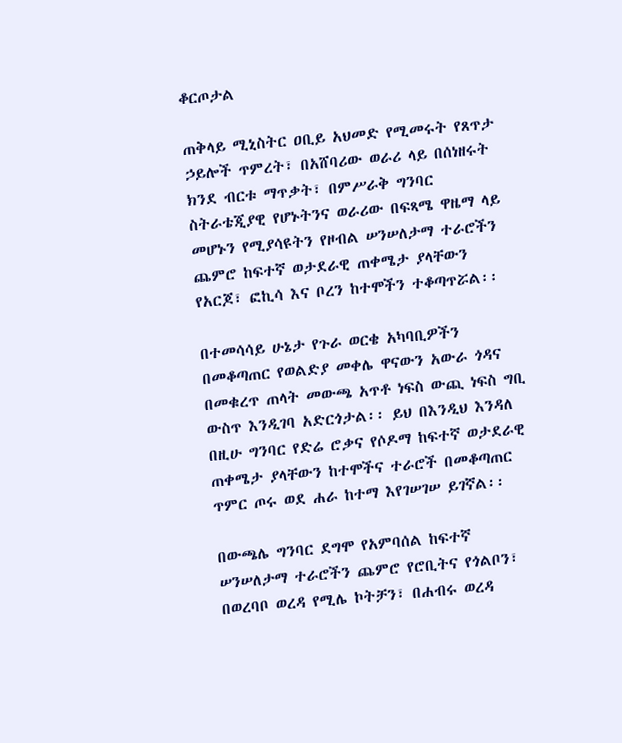ቆርጦታል

ጠቅላይ ሚኒስትር ዐቢይ አህመድ የሚመሩት የጸጥታ ኃይሎች ጥምረት፣ በአሸባሪው ወራሪ ላይ በሰነዘሩት ክንደ ብርቱ ማጥቃት፣ በምሥራቅ ግንባር ስትራቴጂያዊ የሆኑትንና ወራሪው በፍጻሜ ዋዜማ ላይ መሆኑን የሚያሳዩትን የዞብል ሠንሠለታማ ተራሮችን ጨምሮ ከፍተኛ ወታደራዊ ጠቀሜታ ያላቸውን የአርጆ፣ ፎኪሳ እና ቦረን ከተሞችን ተቆጣጥሯል፡፡

በተመሳሳይ ሁኔታ የጉራ ወርቄ አካባቢዎችን በመቆጣጠር የወልድያ መቀሌ ዋናውን አውራ ጎዳና በመቁረጥ ጠላት መውጫ አጥቶ ነፍስ ውጪ ነፍስ ግቢ ውስጥ እንዲገባ አድርጎታል፡፡ ይህ በእንዲህ እንዳለ በዚሁ ግንባር የድሬ ሮቃና የሶዶማ ከፍተኛ ወታደራዊ ጠቀሜታ ያላቸውን ከተሞችና ተራሮች በመቆጣጠር ጥምር ጦሩ ወደ ሐራ ከተማ እየገሠገሠ ይገኛል፡፡

በውጫሌ ግንባር ደግሞ የአምባሰል ከፍተኛ ሠንሠለታማ ተራሮችን ጨምሮ የሮቢትና የጎልቦን፣ በወረባቦ ወረዳ የሚሌ ኮትቻን፣ በሐብሩ ወረዳ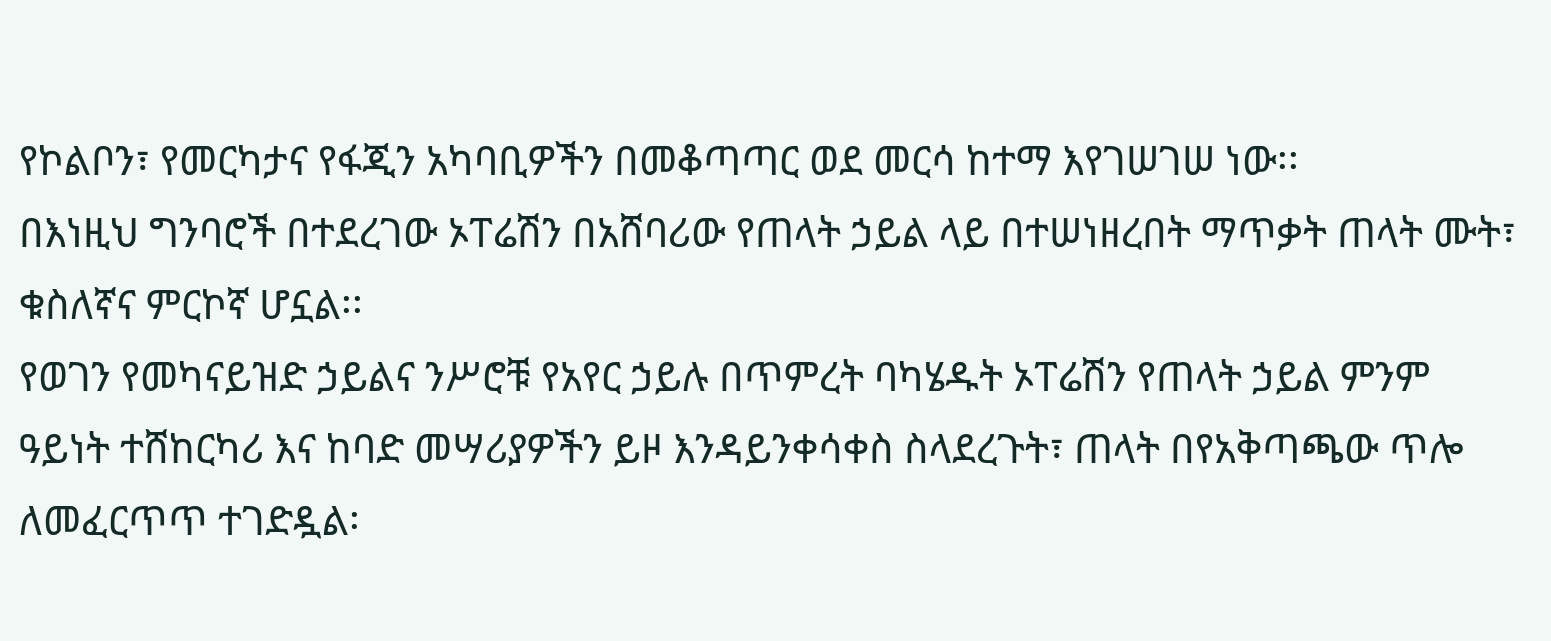የኮልቦን፣ የመርካታና የፋጂን አካባቢዎችን በመቆጣጣር ወደ መርሳ ከተማ እየገሠገሠ ነው፡፡
በእነዚህ ግንባሮች በተደረገው ኦፐሬሽን በአሸባሪው የጠላት ኃይል ላይ በተሠነዘረበት ማጥቃት ጠላት ሙት፣ ቁስለኛና ምርኮኛ ሆኗል፡፡
የወገን የመካናይዝድ ኃይልና ንሥሮቹ የአየር ኃይሉ በጥምረት ባካሄዱት ኦፐሬሽን የጠላት ኃይል ምንም ዓይነት ተሸከርካሪ እና ከባድ መሣሪያዎችን ይዞ እንዳይንቀሳቀስ ስላደረጉት፣ ጠላት በየአቅጣጫው ጥሎ ለመፈርጥጥ ተገድዷል፡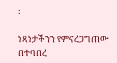፡

ነጻነታችንን የምናረጋግጠው በተባበረ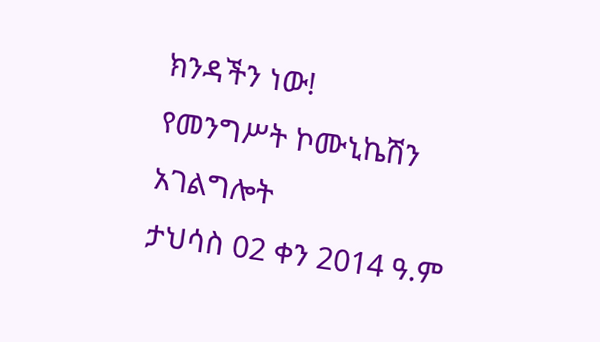ክንዳችን ነው!
የመንግሥት ኮሙኒኬሽን አገልግሎት
ታህሳስ 02 ቀን 2014 ዓ.ም